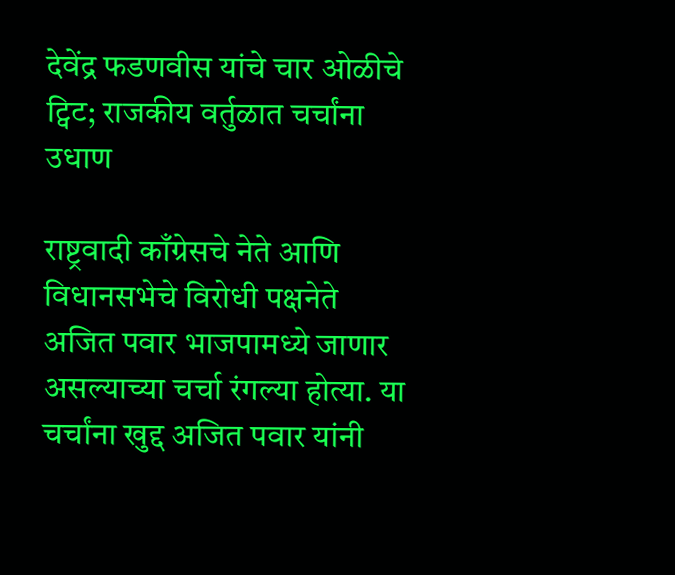देवेंद्र फडणवीस यांचे चार ओळीचे ट्विट; राजकीय वर्तुळात चर्चांना उधाण

राष्ट्रवादी काँग्रेसचे नेते आणि विधानसभेचे विरोधी पक्षनेते अजित पवार भाजपामध्ये जाणार असल्याच्या चर्चा रंगल्या होत्या. या चर्चांना खुद्द अजित पवार यांनी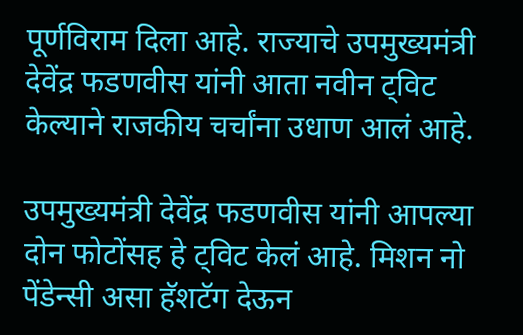पूर्णविराम दिला आहे. राज्याचे उपमुख्यमंत्री देवेंद्र फडणवीस यांनी आता नवीन ट्विट केल्याने राजकीय चर्चांना उधाण आलं आहे.

उपमुख्यमंत्री देवेंद्र फडणवीस यांनी आपल्या दोन फोटोंसह हे ट्विट केलं आहे. मिशन नो पेंडेन्सी असा हॅशटॅग देऊन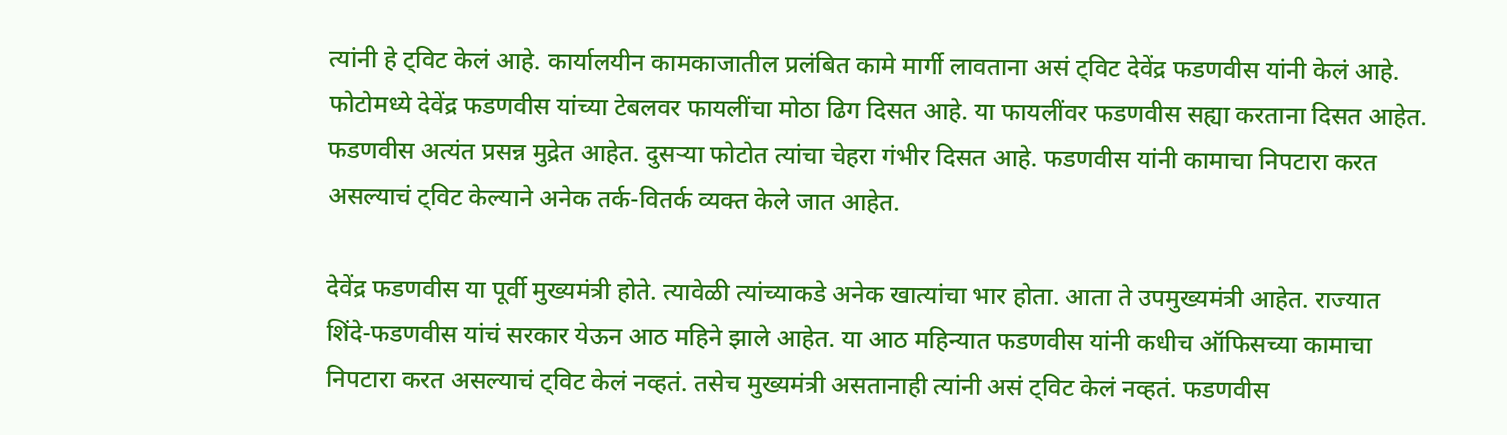त्यांनी हे ट्विट केलं आहे. कार्यालयीन कामकाजातील प्रलंबित कामे मार्गी लावताना असं ट्विट देवेंद्र फडणवीस यांनी केलं आहे. फोटोमध्ये देवेंद्र फडणवीस यांच्या टेबलवर फायलींचा मोठा ढिग दिसत आहे. या फायलींवर फडणवीस सह्या करताना दिसत आहेत. फडणवीस अत्यंत प्रसन्न मुद्रेत आहेत. दुसऱ्या फोटोत त्यांचा चेहरा गंभीर दिसत आहे. फडणवीस यांनी कामाचा निपटारा करत असल्याचं ट्विट केल्याने अनेक तर्क-वितर्क व्यक्त केले जात आहेत.

देवेंद्र फडणवीस या पूर्वी मुख्यमंत्री होते. त्यावेळी त्यांच्याकडे अनेक खात्यांचा भार होता. आता ते उपमुख्यमंत्री आहेत. राज्यात शिंदे-फडणवीस यांचं सरकार येऊन आठ महिने झाले आहेत. या आठ महिन्यात फडणवीस यांनी कधीच ऑफिसच्या कामाचा निपटारा करत असल्याचं ट्विट केलं नव्हतं. तसेच मुख्यमंत्री असतानाही त्यांनी असं ट्विट केलं नव्हतं. फडणवीस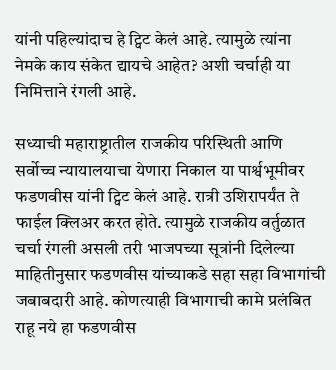यांनी पहिल्यांदाच हे ट्विट केलं आहे. त्यामुळे त्यांना नेमके काय संकेत द्यायचे आहेत? अशी चर्चाही या निमित्ताने रंगली आहे.

सध्याची महाराष्ट्रातील राजकीय परिस्थिती आणि सर्वोच्च न्यायालयाचा येणारा निकाल या पार्श्वभूमीवर फडणवीस यांनी ट्विट केलं आहे. रात्री उशिरापर्यंत ते फाईल क्लिअर करत होते. त्यामुळे राजकीय वर्तुळात चर्चा रंगली असली तरी भाजपच्या सूत्रांनी दिलेल्या माहितीनुसार फडणवीस यांच्याकडे सहा सहा विभागांची जबाबदारी आहे. कोणत्याही विभागाची कामे प्रलंबित राहू नये हा फडणवीस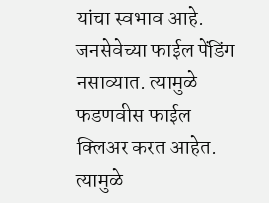यांचा स्वभाव आहे. जनसेवेच्या फाईल पेंडिंग नसाव्यात. त्यामुळे फडणवीस फाईल क्लिअर करत आहेत. त्यामुळे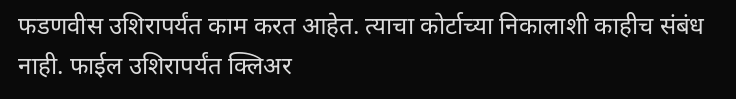फडणवीस उशिरापर्यंत काम करत आहेत. त्याचा कोर्टाच्या निकालाशी काहीच संबंध नाही. फाईल उशिरापर्यंत क्लिअर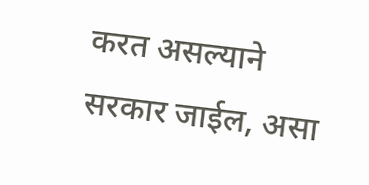करत असल्याने सरकार जाईल, असा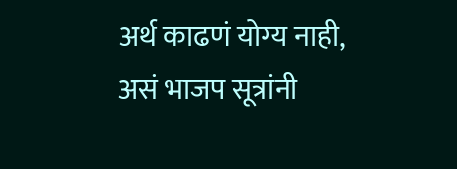अर्थ काढणं योग्य नाही, असं भाजप सूत्रांनी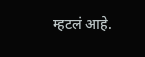म्हटलं आहे.